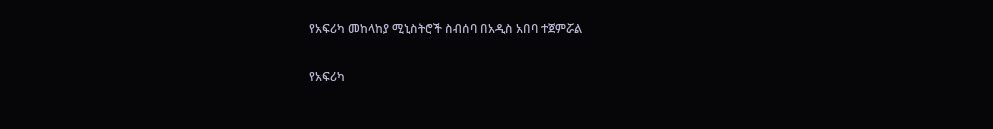የአፍሪካ መከላከያ ሚኒስትሮች ስብሰባ በአዲስ አበባ ተጀምሯል

የአፍሪካ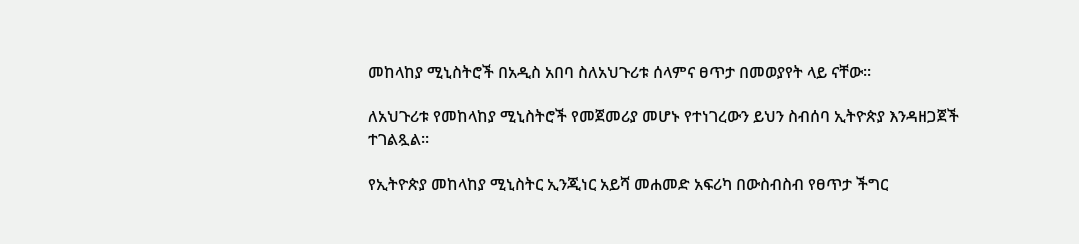መከላከያ ሚኒስትሮች በአዲስ አበባ ስለአህጉሪቱ ሰላምና ፀጥታ በመወያየት ላይ ናቸው፡፡

ለአህጉሪቱ የመከላከያ ሚኒስትሮች የመጀመሪያ መሆኑ የተነገረውን ይህን ስብሰባ ኢትዮጵያ እንዳዘጋጀች ተገልጿል፡፡

የኢትዮጵያ መከላከያ ሚኒስትር ኢንጂነር አይሻ መሐመድ አፍሪካ በውስብስብ የፀጥታ ችግር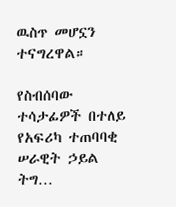ዉስጥ መሆኗን ተናግረዋል።

የስብሰባው ተሳታፊዎች በተለይ የአፍሪካ ተጠባባቂ ሠራዊት ኃይል ትግ…